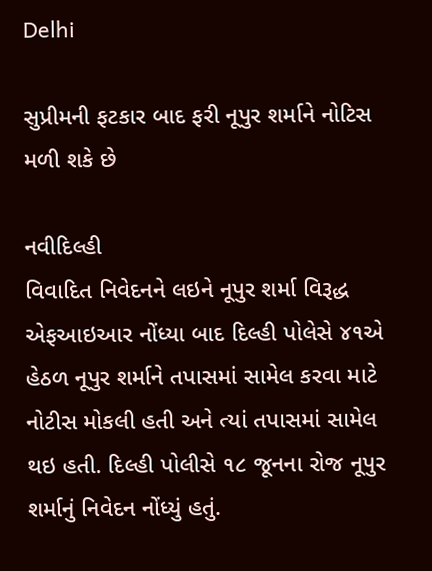Delhi

સુપ્રીમની ફટકાર બાદ ફરી નૂપુર શર્માને નોટિસ મળી શકે છે

નવીદિલ્હી
વિવાદિત નિવેદનને લઇને નૂપુર શર્મા વિરૂદ્ધ એફઆઇઆર નોંધ્યા બાદ દિલ્હી પોલેસે ૪૧એ હેઠળ નૂપુર શર્માને તપાસમાં સામેલ કરવા માટે નોટીસ મોકલી હતી અને ત્યાં તપાસમાં સામેલ થઇ હતી. દિલ્હી પોલીસે ૧૮ જૂનના રોજ નૂપુર શર્માનું નિવેદન નોંધ્યું હતું.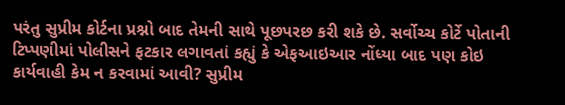પરંતુ સુપ્રીમ કોર્ટના પ્રશ્નો બાદ તેમની સાથે પૂછપરછ કરી શકે છે. સર્વોચ્ચ કોર્ટે પોતાની ટિપ્પણીમાં પોલીસને ફટકાર લગાવતાં કહ્યું કે એફઆઇઆર નોંધ્યા બાદ પણ કોઇ કાર્યવાહી કેમ ન કરવામાં આવી? સુપ્રીમ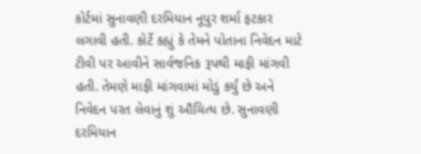કોર્ટમાં સુનાવણી દરમિયાન નૂપુર શર્મા ફટકાર લગાવી હતી. કોર્ટે કહ્યું કે તેમને પોતાના નિવેદન માટે ટીવી પર આવીને સાર્વજનિક રૂપથી માફી માંગવી હતી. તેમણે માફી માંગવામાં મોડું કર્યું છે અને નિવેદન પરત લેવાનું શું ઔચિત્ય છે. સુનાવણી દરમિયાન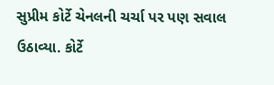સુપ્રીમ કોર્ટે ચેનલની ચર્ચા પર પણ સવાલ ઉઠાવ્યા. કોર્ટે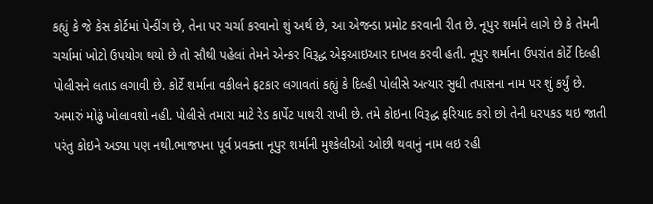કહ્યું કે જે કેસ કોર્ટમાં પેન્ડીંગ છે, તેના પર ચર્ચા કરવાનો શું અર્થ છે, આ એજન્ડા પ્રમોટ કરવાની રીત છે. નૂપુર શર્માને લાગે છે કે તેમની ચર્ચામાં ખોટો ઉપયોગ થયો છે તો સૌથી પહેલાં તેમને એન્કર વિરૂદ્ધ એફઆઇઆર દાખલ કરવી હતી. નૂપુર શર્માના ઉપરાંત કોર્ટે દિલ્હી પોલીસને લતાડ લગાવી છે. કોર્ટે શર્માના વકીલને ફટકાર લગાવતાં કહ્યું કે દિલ્હી પોલીસે અત્યાર સુધી તપાસના નામ પર શું કર્યું છે. અમારું મોઢું ખોલાવશો નહી. પોલીસે તમારા માટે રેડ કાર્પેટ પાથરી રાખી છે. તમે કોઇના વિરૂદ્ધ ફરિયાદ કરો છો તેની ધરપકડ થઇ જાતી પરંતુ કોઇને અડ્યા પણ નથી.ભાજપના પૂર્વ પ્રવક્તા નૂપુર શર્માની મુશ્કેલીઓ ઓછી થવાનું નામ લઇ રહી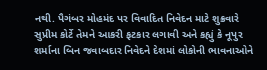નથી. પૈગંબર મોહમંદ પર વિવાદિત નિવેદન માટે શુક્રવારે સુપ્રીમ કોર્ટે તેમને આકરી ફટકાર લગાવી અને કહ્યું કે નૂપુર શર્માના બિન જવાબદાર નિવેદને દેશમાં લોકોની ભાવનાઓને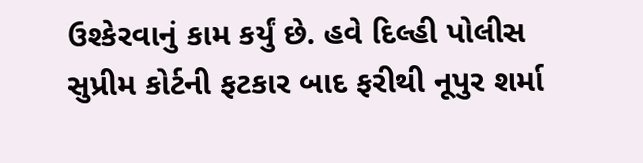ઉશ્કેરવાનું કામ કર્યું છે. હવે દિલ્હી પોલીસ સુપ્રીમ કોર્ટની ફટકાર બાદ ફરીથી નૂપુર શર્મા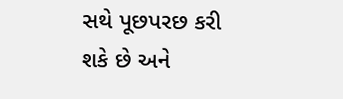સથે પૂછપરછ કરી શકે છે અને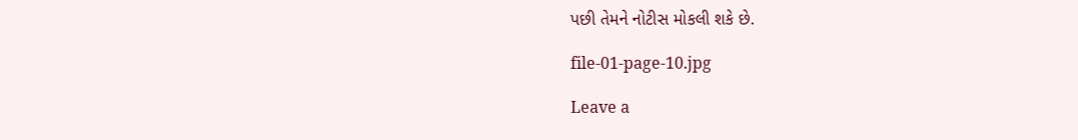પછી તેમને નોટીસ મોકલી શકે છે.

file-01-page-10.jpg

Leave a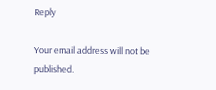Reply

Your email address will not be published.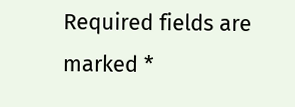Required fields are marked *